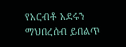የአርብቶ አደሩን ማህበረሰብ ይበልጥ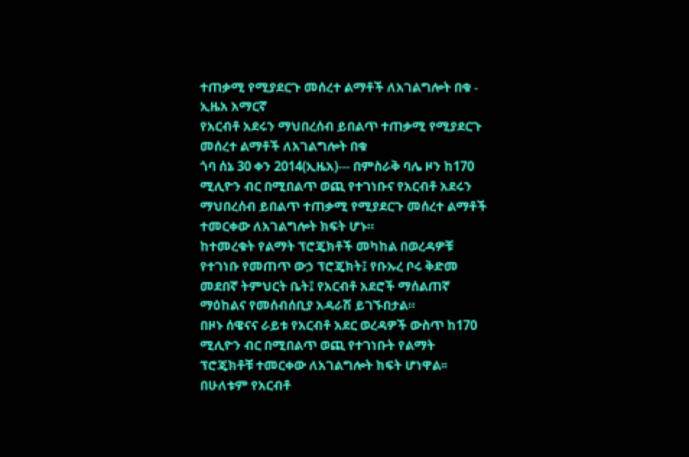ተጠቃሚ የሚያደርጉ መሰረተ ልማቶች ለአገልግሎት በቁ - ኢዜአ አማርኛ
የአርብቶ አደሩን ማህበረሰብ ይበልጥ ተጠቃሚ የሚያደርጉ መሰረተ ልማቶች ለአገልግሎት በቁ
ጎባ ሰኔ 30 ቀን 2014(ኢዜአ)--- በምስራቅ ባሌ ዞን ከ170 ሚሊዮን ብር በሚበልጥ ወጪ የተገነቡና የአርብቶ አደሩን ማህበረሰብ ይበልጥ ተጠቃሚ የሚያደርጉ መሰረተ ልማቶች ተመርቀው ለአገልግሎት ክፍት ሆኑ።
ከተመረቁት የልማት ፕሮጄክቶች መካከል በወረዳዎቹ የተገነቡ የመጠጥ ውኃ ፕሮጄክት፤ የቡኡረ ቦሩ ቅድመ መደበኛ ትምህርት ቤት፤ የአርብቶ አደሮች ማሰልጠኛ ማዕከልና የመሰብሰቢያ አዳራሽ ይገኙበታል።
በዞኑ ሰዌናና ራይቱ የአርብቶ አደር ወረዳዎች ውስጥ ከ170 ሚሊዮን ብር በሚበልጥ ወጪ የተገነቡት የልማት ፕሮጄክቶቹ ተመርቀው ለአገልግሎት ክፍት ሆነዋል፡፡
በሁለቱም የአርብቶ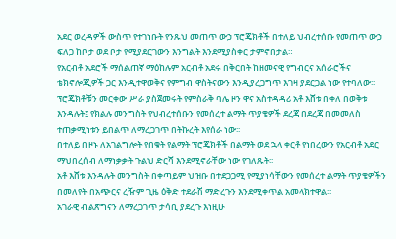አደር ወረዳዎች ውስጥ የተገነቡት የንጹህ መጠጥ ውኃ ፕሮጄክቶች በተለይ ህብረተሰቡ የመጠጥ ውኃ ፍለጋ ከቦታ ወደ ቦታ የሚያደርገውን እንግልት እንደሚያስቀር ታምኖበታል።
የአርብቶ አደሮች ማሰልጠኛ ማዕከሉም አርብቶ አደሩ በቅርበት ከዘመናዊ የግብርና አሰራሮችና ቴክኖሎጂዎች ጋር እንዲተዋወቅና የምግብ ዋስትናውን እንዲያረጋግጥ እገዛ ያደርጋል ነው የተባለው፡፡
ፕሮጄክቶቹን መርቀው ሥራ ያስጀመሩት የምስራቅ ባሌ ዞን ዋና አስተዳዳሪ አቶ እሸቱ በቀለ በወቅቱ እንዳሉት፤ የክልሉ መንግስት የህብረተሰቡን የመሰረተ ልማት ጥያቄዎች ደረጃ በደረጃ በመመለስ ተጠቃሚነቱን ይበልጥ ለማረጋገጥ በትኩረት እየሰራ ነው፡፡
በተለይ በዞኑ ለአገልግሎት የበቁት የልማት ፕሮጄክቶች በልማት ወደ ኋላ ቀርቶ የነበረውን የአርብቶ አደር ማህበረሰብ ለማነቃቃት ጉልህ ድርሻ እንደሚኖራቸው ነው የገለጹት፡፡
አቶ እሸቱ እንዳሉት መንግስት በቀጣይም ህዝቡ በተደጋጋሚ የሚያነሳቸውን የመሰረተ ልማት ጥያቄዎችን በመለየት በአጭርና ረዥም ጊዜ ዕቅድ ተደራሽ ማድረጉን እንደሚቀጥል አመላክተዋል፡፡
አገራዊ ብልጽግናን ለማረጋገጥ ታሳቢ ያደረጉ እነዚሁ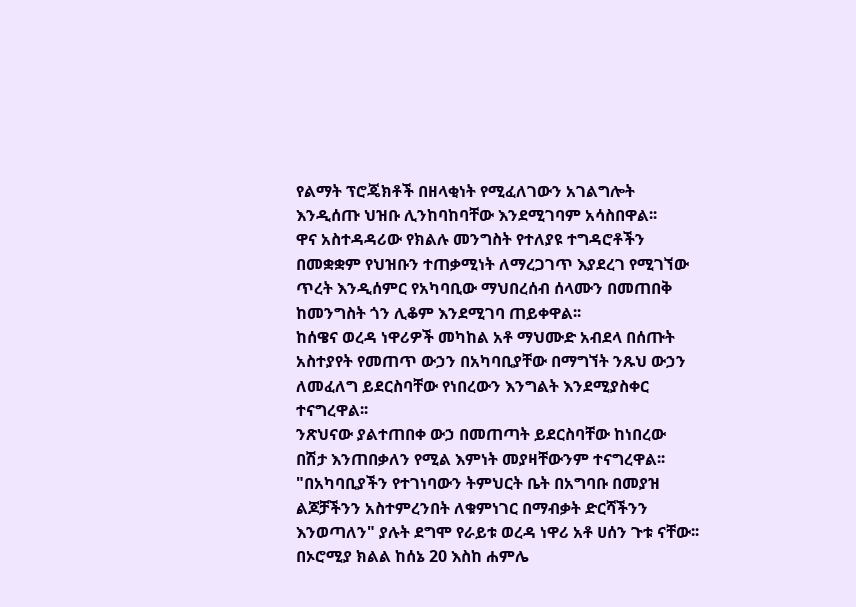የልማት ፕሮጄክቶች በዘላቂነት የሚፈለገውን አገልግሎት እንዲሰጡ ህዝቡ ሊንከባከባቸው እንደሚገባም አሳስበዋል፡፡
ዋና አስተዳዳሪው የክልሉ መንግስት የተለያዩ ተግዳሮቶችን በመቋቋም የህዝቡን ተጠቃሚነት ለማረጋገጥ እያደረገ የሚገኘው ጥረት እንዲሰምር የአካባቢው ማህበረሰብ ሰላሙን በመጠበቅ ከመንግስት ጎን ሊቆም እንደሚገባ ጠይቀዋል፡፡
ከሰዌና ወረዳ ነዋሪዎች መካከል አቶ ማህሙድ አብደላ በሰጡት አስተያየት የመጠጥ ውኃን በአካባቢያቸው በማግኘት ንጹህ ውኃን ለመፈለግ ይደርስባቸው የነበረውን እንግልት እንደሚያስቀር ተናግረዋል፡፡
ንጽህናው ያልተጠበቀ ውኃ በመጠጣት ይደርስባቸው ከነበረው በሽታ እንጠበቃለን የሚል እምነት መያዛቸውንም ተናግረዋል፡፡
"በአካባቢያችን የተገነባውን ትምህርት ቤት በአግባቡ በመያዝ ልጆቻችንን አስተምረንበት ለቁምነገር በማብቃት ድርሻችንን እንወጣለን" ያሉት ደግሞ የራይቱ ወረዳ ነዋሪ አቶ ሀሰን ጉቱ ናቸው፡፡
በኦሮሚያ ክልል ከሰኔ 20 እስከ ሐምሌ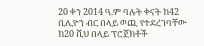20 ቀን 2014 ዓ.ም ባሉት ቀናት ከ42 ቢሊዮን ብር በላይ ወጪ የተደረገባቸው ከ20 ሺህ በላይ ፕሮጀክቶች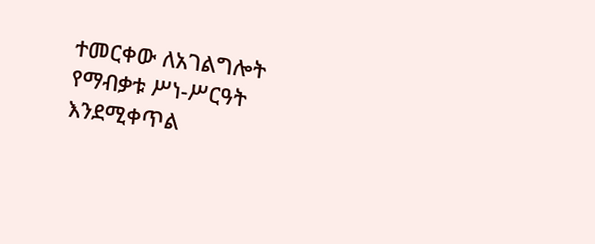ተመርቀው ለአገልግሎት የማብቃቱ ሥነ-ሥርዓት እንደሚቀጥል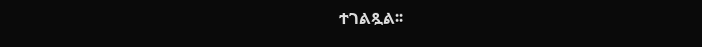ተገልጿል፡፡